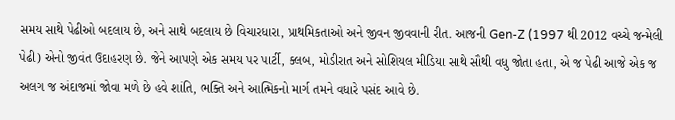સમય સાથે પેઢીઓ બદલાય છે, અને સાથે બદલાય છે વિચારધારા, પ્રાથમિકતાઓ અને જીવન જીવવાની રીત. આજની Gen-Z (1997 થી 2012 વચ્ચે જન્મેલી પેઢી) એનો જીવંત ઉદાહરણ છે. જેને આપણે એક સમય પર પાર્ટી, ક્લબ, મોડીરાત અને સોશિયલ મીડિયા સાથે સૌથી વધુ જોતા હતા, એ જ પેઢી આજે એક જ અલગ જ અંદાજમાં જોવા મળે છે હવે શાંતિ, ભક્તિ અને આત્મિકનો માર્ગ તમને વધારે પસંદ આવે છે.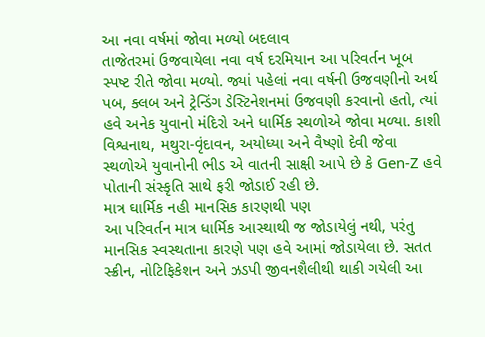આ નવા વર્ષમાં જોવા મળ્યો બદલાવ
તાજેતરમાં ઉજવાયેલા નવા વર્ષ દરમિયાન આ પરિવર્તન ખૂબ સ્પષ્ટ રીતે જોવા મળ્યો. જ્યાં પહેલાં નવા વર્ષની ઉજવણીનો અર્થ પબ, ક્લબ અને ટ્રેન્ડિંગ ડેસ્ટિનેશનમાં ઉજવણી કરવાનો હતો, ત્યાં હવે અનેક યુવાનો મંદિરો અને ધાર્મિક સ્થળોએ જોવા મળ્યા. કાશી વિશ્વનાથ, મથુરા-વૃંદાવન, અયોધ્યા અને વૈષ્ણો દેવી જેવા સ્થળોએ યુવાનોની ભીડ એ વાતની સાક્ષી આપે છે કે Gen-Z હવે પોતાની સંસ્કૃતિ સાથે ફરી જોડાઈ રહી છે.
માત્ર ઘાર્મિક નહી માનસિક કારણથી પણ
આ પરિવર્તન માત્ર ધાર્મિક આસ્થાથી જ જોડાયેલું નથી, પરંતુ માનસિક સ્વસ્થતાના કારણે પણ હવે આમાં જોડાયેલા છે. સતત સ્ક્રીન, નોટિફિકેશન અને ઝડપી જીવનશૈલીથી થાકી ગયેલી આ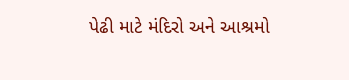પેઢી માટે મંદિરો અને આશ્રમો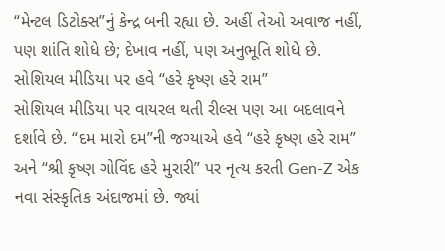“મેન્ટલ ડિટોક્સ”નું કેન્દ્ર બની રહ્યા છે. અહીં તેઓ અવાજ નહીં, પણ શાંતિ શોધે છે; દેખાવ નહીં, પણ અનુભૂતિ શોધે છે.
સોશિયલ મીડિયા પર હવે “હરે કૃષ્ણ હરે રામ”
સોશિયલ મીડિયા પર વાયરલ થતી રીલ્સ પણ આ બદલાવને દર્શાવે છે. “દમ મારો દમ”ની જગ્યાએ હવે “હરે કૃષ્ણ હરે રામ” અને “શ્રી કૃષ્ણ ગોવિંદ હરે મુરારી” પર નૃત્ય કરતી Gen-Z એક નવા સંસ્કૃતિક અંદાજમાં છે. જ્યાં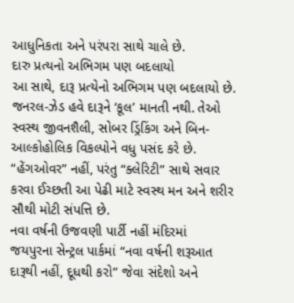આધુનિકતા અને પરંપરા સાથે ચાલે છે.
દારુ પ્રત્યનો અભિગમ પણ બદલાયો
આ સાથે, દારૂ પ્રત્યેનો અભિગમ પણ બદલાયો છે. જનરલ-ઝેડ હવે દારૂને ‘કૂલ’ માનતી નથી. તેઓ સ્વસ્થ જીવનશૈલી, સોબર ડ્રિંકિંગ અને બિન-આલ્કોહોલિક વિકલ્પોને વધુ પસંદ કરે છે. “હેંગઓવર” નહીં, પરંતુ “ક્લેરિટી” સાથે સવાર કરવા ઈચ્છતી આ પેઢી માટે સ્વસ્થ મન અને શરીર સૌથી મોટી સંપત્તિ છે.
નવા વર્ષની ઉજવણી પાર્ટી નહીં મંદિરમાં
જયપુરના સેન્ટ્રલ પાર્કમાં “નવા વર્ષની શરૂઆત દારૂથી નહીં, દૂધથી કરો” જેવા સંદેશો અને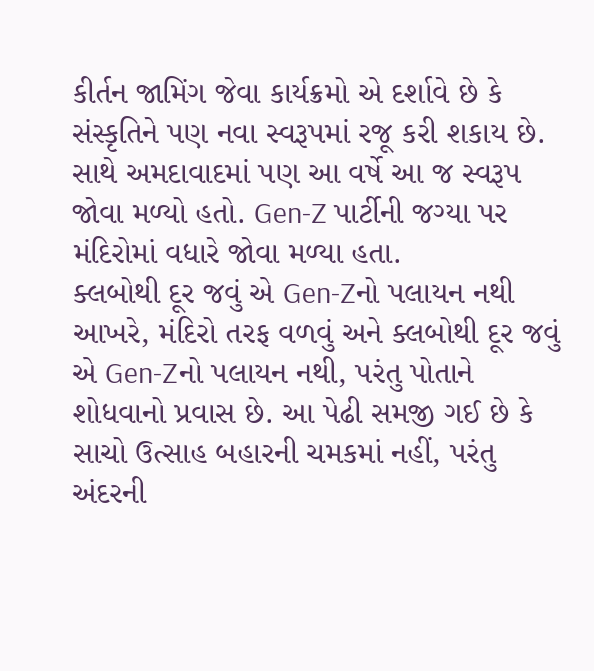કીર્તન જામિંગ જેવા કાર્યક્રમો એ દર્શાવે છે કે સંસ્કૃતિને પણ નવા સ્વરૂપમાં રજૂ કરી શકાય છે. સાથે અમદાવાદમાં પણ આ વર્ષે આ જ સ્વરૂપ જોવા મળ્યો હતો. Gen-Z પાર્ટીની જગ્યા પર મંદિરોમાં વધારે જોવા મળ્યા હતા.
ક્લબોથી દૂર જવું એ Gen-Zનો પલાયન નથી
આખરે, મંદિરો તરફ વળવું અને ક્લબોથી દૂર જવું એ Gen-Zનો પલાયન નથી, પરંતુ પોતાને શોધવાનો પ્રવાસ છે. આ પેઢી સમજી ગઈ છે કે સાચો ઉત્સાહ બહારની ચમકમાં નહીં, પરંતુ અંદરની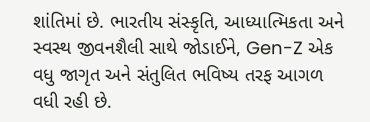શાંતિમાં છે. ભારતીય સંસ્કૃતિ, આધ્યાત્મિકતા અને સ્વસ્થ જીવનશૈલી સાથે જોડાઈને, Gen-Z એક વધુ જાગૃત અને સંતુલિત ભવિષ્ય તરફ આગળ વધી રહી છે.